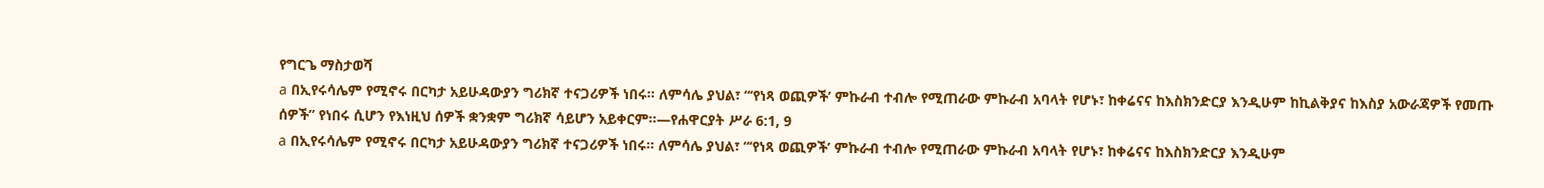የግርጌ ማስታወሻ
a በኢየሩሳሌም የሚኖሩ በርካታ አይሁዳውያን ግሪክኛ ተናጋሪዎች ነበሩ። ለምሳሌ ያህል፣ “‘የነጻ ወጪዎች’ ምኩራብ ተብሎ የሚጠራው ምኩራብ አባላት የሆኑ፣ ከቀሬናና ከእስክንድርያ እንዲሁም ከኪልቅያና ከእስያ አውራጃዎች የመጡ ሰዎች” የነበሩ ሲሆን የእነዚህ ሰዎች ቋንቋም ግሪክኛ ሳይሆን አይቀርም።—የሐዋርያት ሥራ 6:1, 9
a በኢየሩሳሌም የሚኖሩ በርካታ አይሁዳውያን ግሪክኛ ተናጋሪዎች ነበሩ። ለምሳሌ ያህል፣ “‘የነጻ ወጪዎች’ ምኩራብ ተብሎ የሚጠራው ምኩራብ አባላት የሆኑ፣ ከቀሬናና ከእስክንድርያ እንዲሁም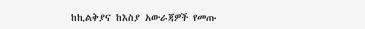ከኪልቅያና ከእስያ አውራጃዎች የመጡ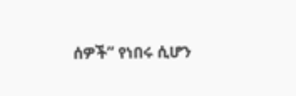ሰዎች” የነበሩ ሲሆን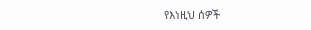የእነዚህ ሰዎች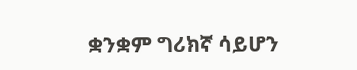ቋንቋም ግሪክኛ ሳይሆን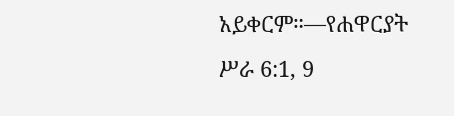አይቀርም።—የሐዋርያት ሥራ 6:1, 9